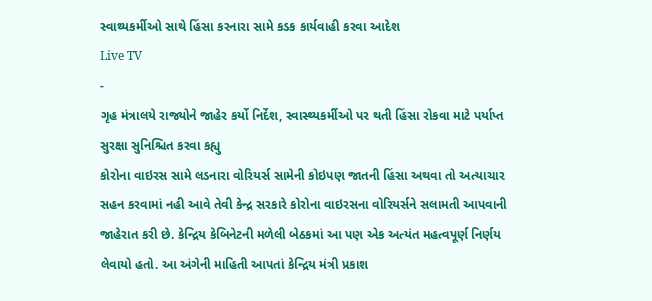સ્વાથ્યકર્મીઓ સાથે હિંસા કરનારા સામે કડક કાર્યવાહી કરવા આદેશ
Live TV
-
ગૃહ મંત્રાલયે રાજ્યોને જાહેર કર્યો નિર્દેશ, સ્વાસ્થ્યકર્મીઓ પર થતી હિંસા રોકવા માટે પર્યાપ્ત સુરક્ષા સુનિશ્ચિત કરવા કહ્યુ
કોરોના વાઇરસ સામે લડનારા વોરિયર્સ સામેની કોઇપણ જાતની હિંસા અથવા તો અત્યાચાર સહન કરવામાં નહી આવે તેવી કેન્દ્ર સરકારે કોરોના વાઇરસના વોરિયર્સને સલામતી આપવાની જાહેરાત કરી છે. કેન્દ્રિય કેબિનેટની મળેલી બેઠકમાં આ પણ એક અત્યંત મહત્વપૂર્ણ નિર્ણય લેવાયો હતો. આ અંગેની માહિતી આપતાં કેન્દ્રિય મંત્રી પ્રકાશ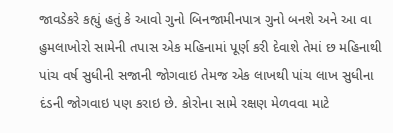જાવડેકરે કહ્યું હતું કે આવો ગુનો બિનજામીનપાત્ર ગુનો બનશે અને આ વા હુમલાખોરો સામેની તપાસ એક મહિનામાં પૂર્ણ કરી દેવાશે તેમાં છ મહિનાથી પાંચ વર્ષ સુધીની સજાની જોગવાઇ તેમજ એક લાખથી પાંચ લાખ સુધીના દંડની જોગવાઇ પણ કરાઇ છે. કોરોના સામે રક્ષણ મેળવવા માટે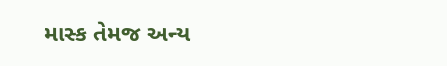માસ્ક તેમજ અન્ય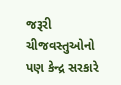જરૂરી ચીજવસ્તુઓનો પણ કેન્દ્ર સરકારે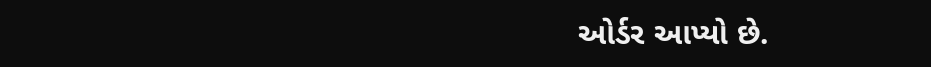ઓર્ડર આપ્યો છે.